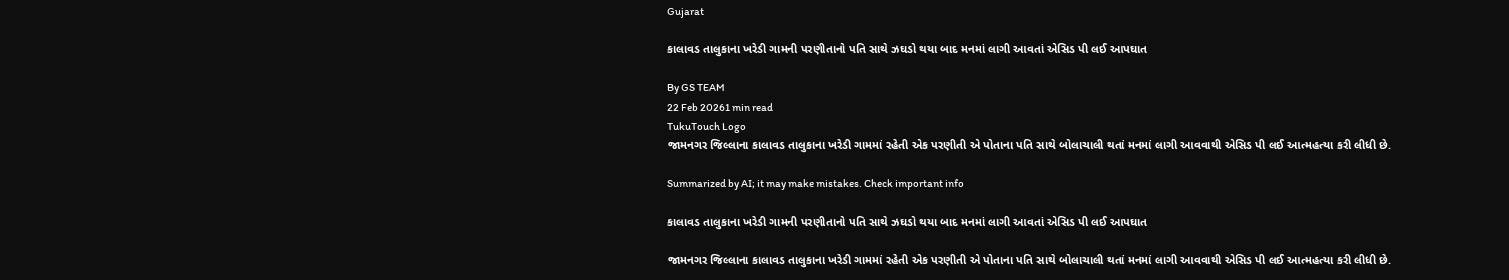Gujarat

કાલાવડ તાલુકાના ખરેડી ગામની પરણીતાનો પતિ સાથે ઝઘડો થયા બાદ મનમાં લાગી આવતાં એસિડ પી લઈ આપઘાત

By GS TEAM
22 Feb 20261 min read
TukuTouch Logo
જામનગર જિલ્લાના કાલાવડ તાલુકાના ખરેડી ગામમાં રહેતી એક પરણીતી એ પોતાના પતિ સાથે બોલાચાલી થતાં મનમાં લાગી આવવાથી એસિડ પી લઈ આત્મહત્યા કરી લીધી છે.

Summarized by AI; it may make mistakes. Check important info

કાલાવડ તાલુકાના ખરેડી ગામની પરણીતાનો પતિ સાથે ઝઘડો થયા બાદ મનમાં લાગી આવતાં એસિડ પી લઈ આપઘાત

જામનગર જિલ્લાના કાલાવડ તાલુકાના ખરેડી ગામમાં રહેતી એક પરણીતી એ પોતાના પતિ સાથે બોલાચાલી થતાં મનમાં લાગી આવવાથી એસિડ પી લઈ આત્મહત્યા કરી લીધી છે.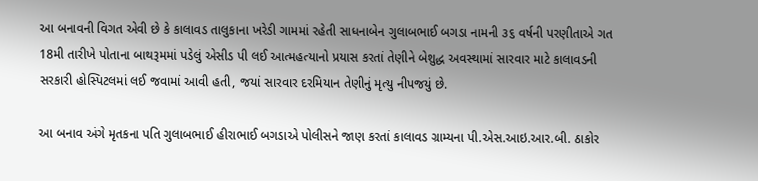આ બનાવની વિગત એવી છે કે કાલાવડ તાલુકાના ખરેડી ગામમાં રહેતી સાધનાબેન ગુલાબભાઈ બગડા નામની ૩૬ વર્ષની પરણીતાએ ગત 18મી તારીખે પોતાના બાથરૂમમાં પડેલું એસીડ પી લઈ આત્મહત્યાનો પ્રયાસ કરતાં તેણીને બેશુદ્ધ અવસ્થામાં સારવાર માટે કાલાવડની સરકારી હોસ્પિટલમાં લઈ જવામાં આવી હતી, જયાં સારવાર દરમિયાન તેણીનું મૃત્યુ નીપજયું છે.

આ બનાવ અંગે મૃતકના પતિ ગુલાબભાઈ હીરાભાઈ બગડાએ પોલીસને જાણ કરતાં કાલાવડ ગ્રામ્યના પી.એસ.આઇ.આર.બી. ઠાકોર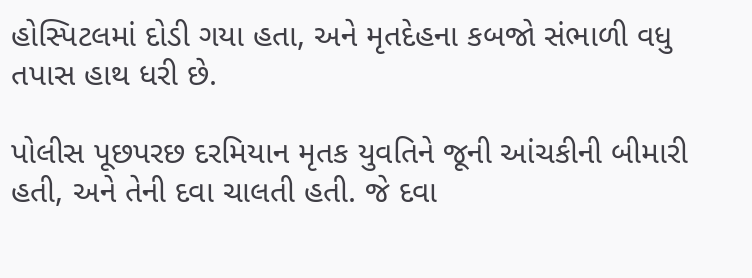હોસ્પિટલમાં દોડી ગયા હતા, અને મૃતદેહના કબજો સંભાળી વધુ તપાસ હાથ ધરી છે.

પોલીસ પૂછપરછ દરમિયાન મૃતક યુવતિને જૂની આંચકીની બીમારી હતી, અને તેની દવા ચાલતી હતી. જે દવા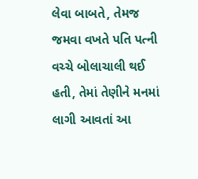લેવા બાબતે, તેમજ જમવા વખતે પતિ પત્ની વચ્ચે બોલાચાલી થઈ હતી, તેમાં તેણીને મનમાં લાગી આવતાં આ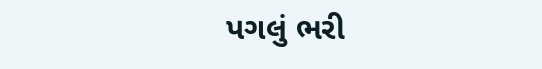પગલું ભરી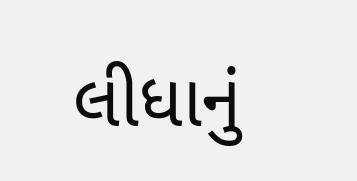લીધાનું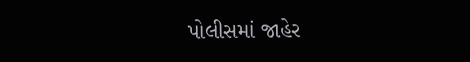પોલીસમાં જાહેર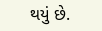થયું છે.